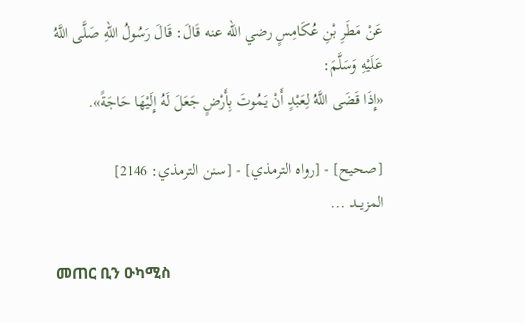عَنْ مَطَرِ بْنِ عُكَامِسٍ رضي الله عنه قَالَ: قَالَ رَسُولُ اللهِ صَلَّى اللَّهُ عَلَيْهِ وَسَلَّمَ:
«إِذَا قَضَى اللَّهُ لِعَبْدٍ أَنْ يَمُوتَ بِأَرْضٍ جَعَلَ لَهُ إِلَيْهَا حَاجَةً».

[صحيح] - [رواه الترمذي] - [سنن الترمذي: 2146]
المزيــد ...

መጠር ቢን ዑካሚስ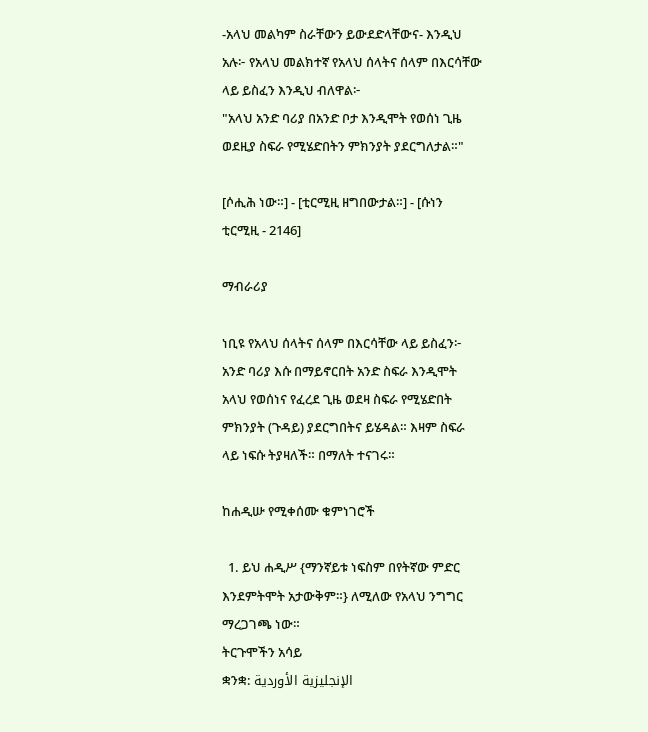-አላህ መልካም ስራቸውን ይውደድላቸውና- እንዲህ አሉ፦ የአላህ መልክተኛ የአላህ ሰላትና ሰላም በእርሳቸው ላይ ይስፈን እንዲህ ብለዋል፦
"አላህ አንድ ባሪያ በአንድ ቦታ እንዲሞት የወሰነ ጊዜ ወደዚያ ስፍራ የሚሄድበትን ምክንያት ያደርግለታል።"

[ሶሒሕ ነው።] - [ቲርሚዚ ዘግበውታል።] - [ሱነን ቲርሚዚ - 2146]

ማብራሪያ

ነቢዩ የአላህ ሰላትና ሰላም በእርሳቸው ላይ ይስፈን፦ አንድ ባሪያ እሱ በማይኖርበት አንድ ስፍራ እንዲሞት አላህ የወሰነና የፈረደ ጊዜ ወደዛ ስፍራ የሚሄድበት ምክንያት (ጉዳይ) ያደርግበትና ይሄዳል። እዛም ስፍራ ላይ ነፍሱ ትያዛለች። በማለት ተናገሩ።

ከሐዲሡ የሚቀሰሙ ቁምነገሮች

  1. ይህ ሐዲሥ {ማንኛይቱ ነፍስም በየትኛው ምድር እንደምትሞት አታውቅም።} ለሚለው የአላህ ንግግር ማረጋገጫ ነው።
ትርጉሞችን አሳይ
ቋንቋ: الإنجليزية الأوردية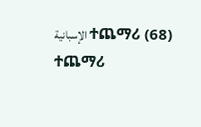الإسبانية ተጨማሪ (68)
ተጨማሪ